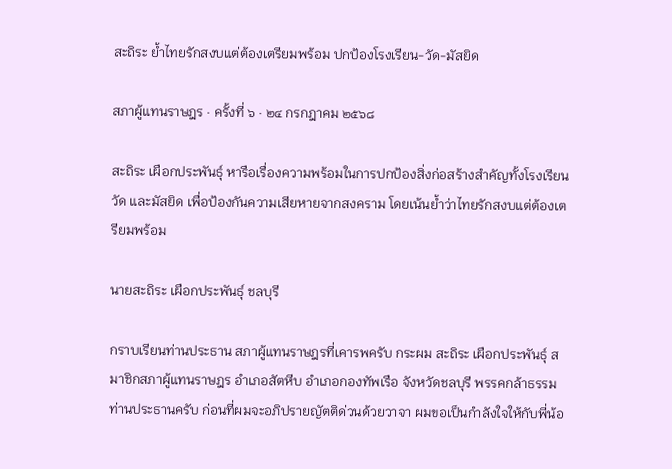สะถิระ ย้ำไทยรักสงบแต่ต้องเตรียมพร้อม ปกป้องโรงเรียน-วัด-มัสยิด

สภาผู้แทนราษฎร · ครั้งที่ ๖ · ๒๔ กรกฎาคม ๒๕๖๘

สะถิระ เผือกประพันธุ์ หารือเรื่องความพร้อมในการปกป้องสิ่งก่อสร้างสำคัญทั้งโรงเรียน วัด และมัสยิด เพื่อป้องกันความเสียหายจากสงคราม โดยเน้นย้ำว่าไทยรักสงบแต่ต้องเตรียมพร้อม

นายสะถิระ เผือกประพันธุ์ ชลบุรี

กราบเรียนท่านประธาน สภาผู้แทนราษฎรที่เคารพครับ กระผม สะถิระ เผือกประพันธุ์ สมาชิกสภาผู้แทนราษฎร อำเภอสัตหีบ อำเภอกองทัพเรือ จังหวัดชลบุรี พรรคกล้าธรรม ท่านประธานครับ ก่อนที่ผมจะอภิปรายญัตติด่วนด้วยวาจา ผมขอเป็นกำลังใจให้กับพี่น้อ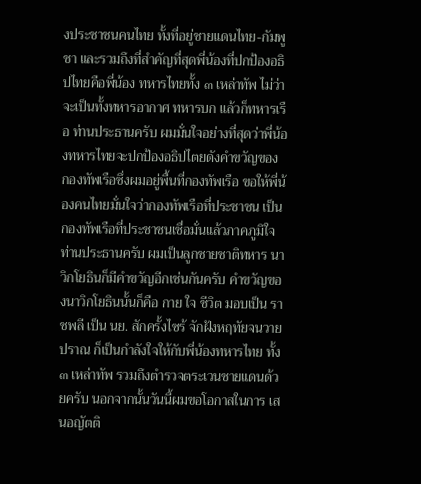งประชาชนคนไทย ทั้งที่อยู่ชายแดนไทย-กัมพูชา และรวมถึงที่สำคัญที่สุดพี่น้องที่ปกป้องอธิปไทยคือพี่น้อง ทหารไทยทั้ง ๓ เหล่าทัพ ไม่ว่าจะเป็นทั้งทหารอากาศ ทหารบก แล้วก็ทหารเรือ ท่านประธานครับ ผมมั่นใจอย่างที่สุดว่าพี่น้องทหารไทยจะปกป้องอธิปไตยดังคำขวัญของ กองทัพเรือซึ่งผมอยู่พื้นที่กองทัพเรือ ขอให้พี่น้องคนไทยมั่นใจว่ากองทัพเรือที่ประชาชน เป็นกองทัพเรือที่ประชาชนเชื่อมั่นแล้วภาคภูมิใจ ท่านประธานครับ ผมเป็นลูกชายชาติทหาร นาวิกโยธินก็มีคำขวัญอีกเช่นกันครับ คำขวัญของนาวิกโยธินนั้นก็คือ กาย ใจ ชีวิต มอบเป็น ราชพลี เป็น นย. สักครั้งไซร้ จักฝังหฤทัยจนวายปราณ ก็เป็นกำลังใจให้กับพี่น้องทหารไทย ทั้ง ๓ เหล่าทัพ รวมถึงตำรวจตระเวนชายแดนด้วยครับ นอกจากนั้นวันนี้ผมขอโอกาสในการ เสนอญัตติ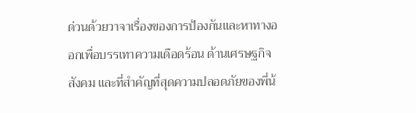ด่วนด้วยวาจาเรื่องของการป้องกันและหาทางออกเพื่อบรรเทาความเดือดร้อน ด้านเศรษฐกิจ สังคม และที่สำคัญที่สุดความปลอดภัยของพี่น้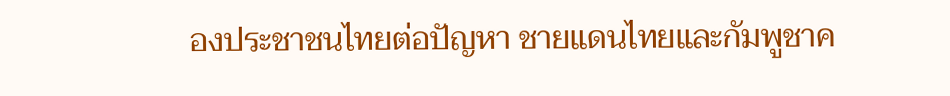องประชาชนไทยต่อปัญหา ชายแดนไทยและกัมพูชาค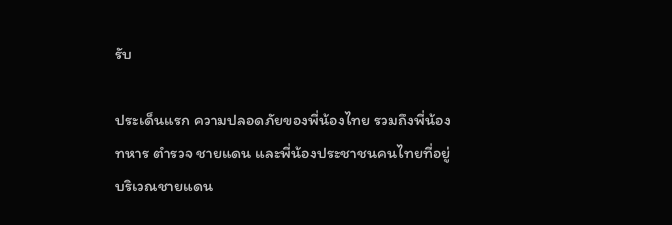รับ

ประเด็นแรก ความปลอดภัยของพี่น้องไทย รวมถึงพี่น้องทหาร ตำรวจ ชายแดน และพี่น้องประชาชนคนไทยที่อยู่บริเวณชายแดน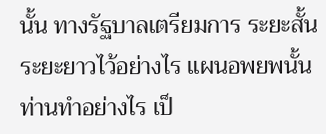นั้น ทางรัฐบาลเตรียมการ ระยะสั้น ระยะยาวไว้อย่างไร แผนอพยพนั้นท่านทำอย่างไร เป็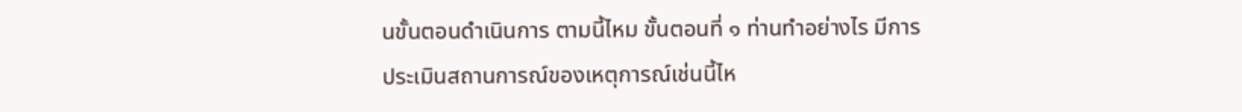นขั้นตอนดำเนินการ ตามนี้ไหม ขั้นตอนที่ ๑ ท่านทำอย่างไร มีการประเมินสถานการณ์ของเหตุการณ์เช่นนี้ไห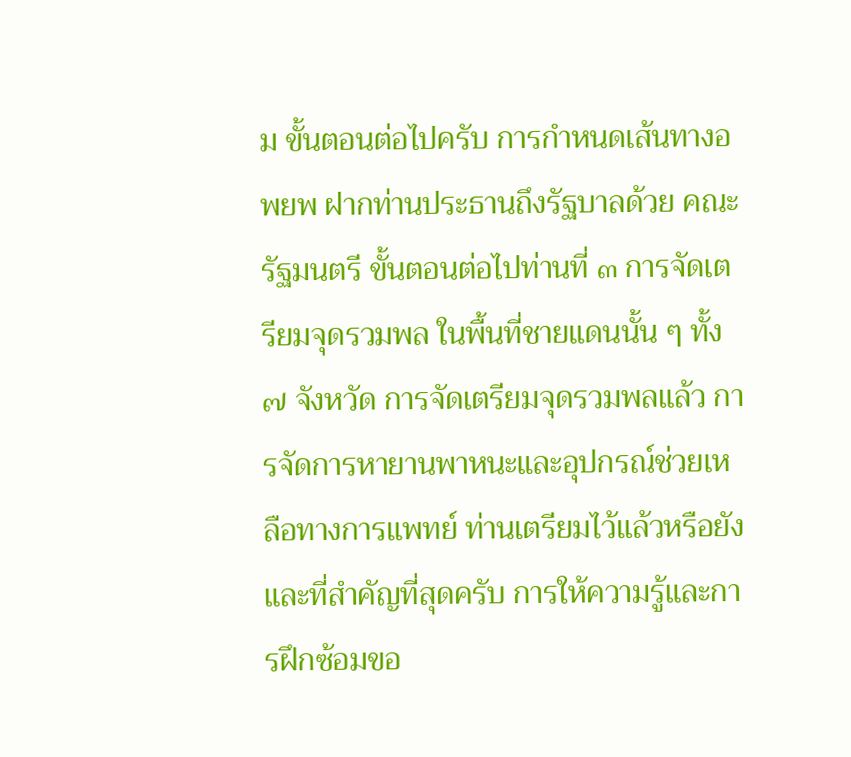ม ขั้นตอนต่อไปครับ การกำหนดเส้นทางอพยพ ฝากท่านประธานถึงรัฐบาลด้วย คณะรัฐมนตรี ขั้นตอนต่อไปท่านที่ ๓ การจัดเตรียมจุดรวมพล ในพื้นที่ชายแดนนั้น ๆ ทั้ง ๗ จังหวัด การจัดเตรียมจุดรวมพลแล้ว การจัดการหายานพาหนะและอุปกรณ์ช่วยเหลือทางการแพทย์ ท่านเตรียมไว้แล้วหรือยัง และที่สำคัญที่สุดครับ การให้ความรู้และการฝึกซ้อมขอ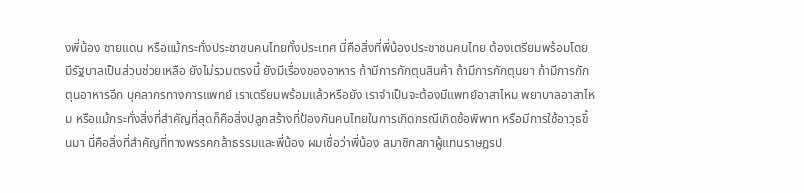งพี่น้อง ชายแดน หรือแม้กระทั่งประชาชนคนไทยทั้งประเทศ นี่คือสิ่งที่พี่น้องประชาชนคนไทย ต้องเตรียมพร้อมโดยมีรัฐบาลเป็นส่วนช่วยเหลือ ยังไม่รวมตรงนี้ ยังมีเรื่องของอาหาร ถ้ามีการกักตุนสินค้า ถ้ามีการกักตุนยา ถ้ามีการกักตุนอาหารอีก บุคลากรทางการแพทย์ เราเตรียมพร้อมแล้วหรือยัง เราจำเป็นจะต้องมีแพทย์อาสาไหม พยาบาลอาสาไหม หรือแม้กระทั่งสิ่งที่สำคัญที่สุดก็คือสิ่งปลูกสร้างที่ป้องกันคนไทยในการเกิดกรณีเกิดข้อพิพาท หรือมีการใช้อาวุธขึ้นมา นี่คือสิ่งที่สำคัญที่ทางพรรคกล้าธรรมและพี่น้อง ผมเชื่อว่าพี่น้อง สมาชิกสภาผู้แทนราษฎรป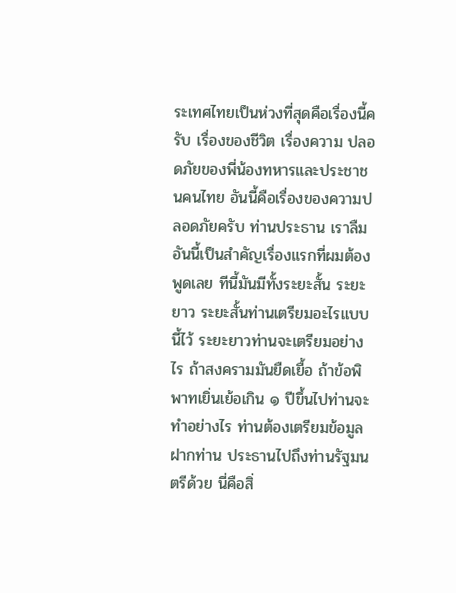ระเทศไทยเป็นห่วงที่สุดคือเรื่องนี้ครับ เรื่องของชีวิต เรื่องความ ปลอดภัยของพี่น้องทหารและประชาชนคนไทย อันนี้คือเรื่องของความปลอดภัยครับ ท่านประธาน เราลืมอันนี้เป็นสำคัญเรื่องแรกที่ผมต้องพูดเลย ทีนี้มันมีทั้งระยะสั้น ระยะยาว ระยะสั้นท่านเตรียมอะไรแบบนี้ไว้ ระยะยาวท่านจะเตรียมอย่างไร ถ้าสงครามมันยืดเยื้อ ถ้าข้อพิพาทเยิ่นเย้อเกิน ๑ ปีขึ้นไปท่านจะทำอย่างไร ท่านต้องเตรียมข้อมูล ฝากท่าน ประธานไปถึงท่านรัฐมนตรีด้วย นี่คือสิ่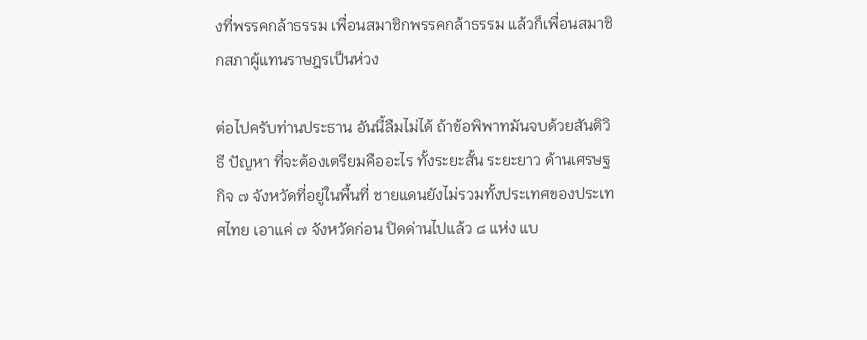งที่พรรคกล้าธรรม เพื่อนสมาชิกพรรคกล้าธรรม แล้วก็เพื่อนสมาชิกสภาผู้แทนราษฎรเป็นห่วง

ต่อไปครับท่านประธาน อันนี้ลืมไม่ได้ ถ้าข้อพิพาทมันจบด้วยสันติวิธี ปัญหา ที่จะต้องเตรียมคืออะไร ทั้งระยะสั้น ระยะยาว ด้านเศรษฐกิจ ๗ จังหวัดที่อยู่ในพื้นที่ ชายแดนยังไม่รวมทั้งประเทศของประเทศไทย เอาแค่ ๗ จังหวัดก่อน ปิดด่านไปแล้ว ๘ แห่ง แบ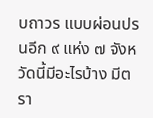บถาวร แบบผ่อนปรนอีก ๙ แห่ง ๗ จังหวัดนี้มีอะไรบ้าง มีตรา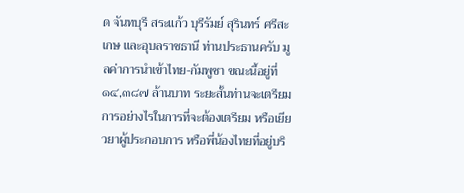ด จันทบุรี สระแก้ว บุรีรัมย์ สุรินทร์ ศรีสะเกษ และอุบลราชธานี ท่านประธานครับ มูลค่าการนำเข้าไทย-กัมพูชา ขณะนี้อยู่ที่ ๑๔,๓๘๗ ล้านบาท ระยะสั้นท่านจะเตรียมการอย่างไรในการที่จะต้องเตรียม หรือเยียวยาผู้ประกอบการ หรือพี่น้องไทยที่อยู่บริ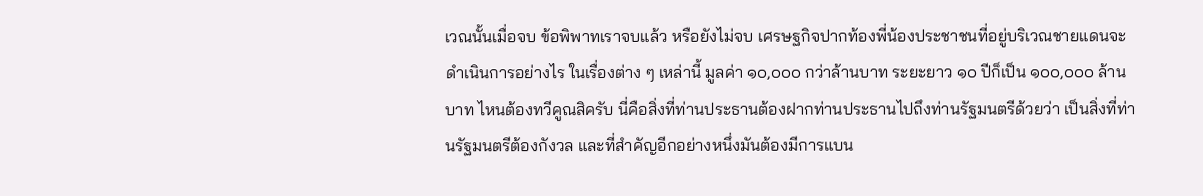เวณนั้นเมื่อจบ ข้อพิพาทเราจบแล้ว หรือยังไม่จบ เศรษฐกิจปากท้องพี่น้องประชาชนที่อยู่บริเวณชายแดนจะดำเนินการอย่างไร ในเรื่องต่าง ๆ เหล่านี้ มูลค่า ๑๐,๐๐๐ กว่าล้านบาท ระยะยาว ๑๐ ปีก็เป็น ๑๐๐,๐๐๐ ล้านบาท ไหนต้องทวีคูณสิครับ นี่คือสิ่งที่ท่านประธานต้องฝากท่านประธานไปถึงท่านรัฐมนตรีด้วยว่า เป็นสิ่งที่ท่านรัฐมนตรีต้องกังวล และที่สำคัญอีกอย่างหนึ่งมันต้องมีการแบน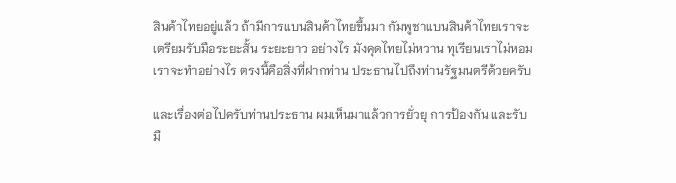สินค้าไทยอยู่แล้ว ถ้ามีการแบนสินค้าไทยขึ้นมา กัมพูชาแบนสินค้าไทยเราจะเตรียมรับมือระยะสั้น ระยะยาว อย่างไร มังคุดไทยไม่หวาน ทุเรียนเราไม่หอม เราจะทำอย่างไร ตรงนี้คือสิ่งที่ฝากท่าน ประธานไปถึงท่านรัฐมนตรีด้วยครับ

และเรื่องต่อไปครับท่านประธาน ผมเห็นมาแล้วการยั่วยุ การป้องกัน และรับมื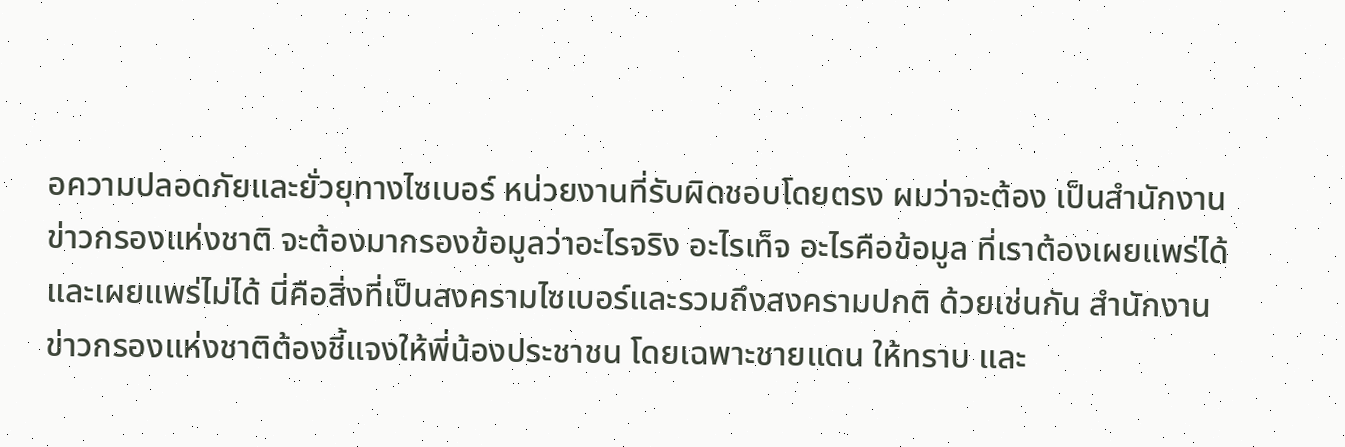อความปลอดภัยและยั่วยุทางไซเบอร์ หน่วยงานที่รับผิดชอบโดยตรง ผมว่าจะต้อง เป็นสำนักงานข่าวกรองแห่งชาติ จะต้องมากรองข้อมูลว่าอะไรจริง อะไรเท็จ อะไรคือข้อมูล ที่เราต้องเผยแพร่ได้ และเผยแพร่ไม่ได้ นี่คือสิ่งที่เป็นสงครามไซเบอร์และรวมถึงสงครามปกติ ด้วยเช่นกัน สำนักงานข่าวกรองแห่งชาติต้องชี้แจงให้พี่น้องประชาชน โดยเฉพาะชายแดน ให้ทราบ และ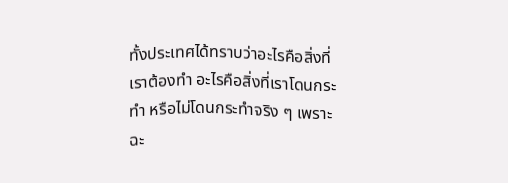ทั้งประเทศได้ทราบว่าอะไรคือสิ่งที่เราต้องทำ อะไรคือสิ่งที่เราโดนกระทำ หรือไม่โดนกระทำจริง ๆ เพราะฉะ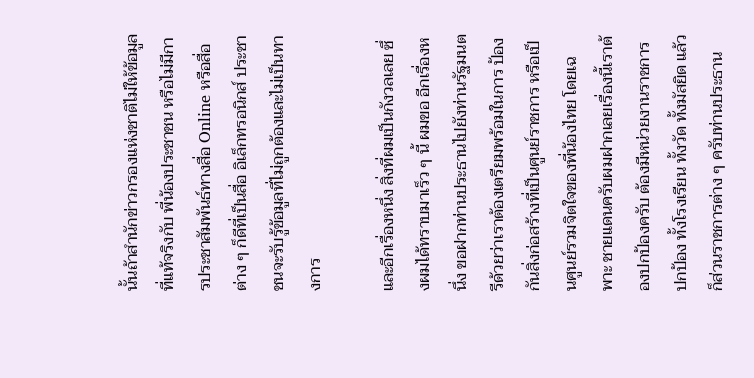นั้นถ้าสำนักข่าวกรองแห่งชาติไม่ให้ข้อมูลที่แท้จริงกับ พี่น้องประชาชน หรือไม่มีการประชาสัมพันธ์ทางสื่อ Online หรือสื่อต่าง ๆ ก็ดีที่เป็นสื่อ อิเล็กทรอนิกส์ ประชาชนจะรับรู้ข้อมูลที่ไม่ถูกต้องและไม่เป็นทางการ

และอีกเรื่องหนึ่ง สิ่งที่ผมเป็นกังวลเลย ซึ่งผมได้ทราบมาเร็ว ๆ นี้ ผมขอ อีกเรื่องหนึ่ง ขอฝากท่านประธานไปยังท่านรัฐมนตรีด้วยว่าเราต้องเตรียมพร้อมในการ ป้องกันสิ่งก่อสร้างที่เป็นศูนย์ราชการ หรือเป็นศูนย์รวมจิตใจของพี่น้องไทย โดยเฉพาะ ชายแดนครับผมฝากเลยเรื่องนี้เราต้องปกป้องครับ ต้องมีหน่วยงานราชการปกป้อง ทั้งโรงเรียน ทั้งวัด ทั้งมัสยิด แล้วก็ส่วนราชการต่าง ๆ ครับท่านประธาน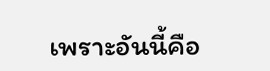เพราะอันนี้คือ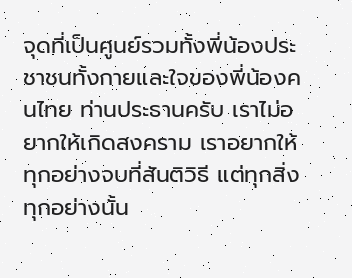จุดที่เป็นศูนย์รวมทั้งพี่น้องประชาชนทั้งกายและใจของพี่น้องคนไทย ท่านประธานครับ เราไม่อยากให้เกิดสงคราม เราอยากให้ทุกอย่างจบที่สันติวิธี แต่ทุกสิ่งทุกอย่างนั้น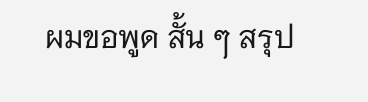ผมขอพูด สั้น ๆ สรุป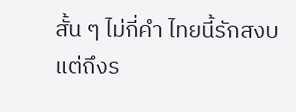สั้น ๆ ไม่กี่คำ ไทยนี้รักสงบ แต่ถึงร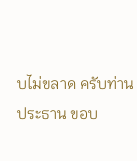บไม่ขลาด ครับท่านประธาน ขอบ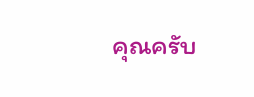คุณครับ